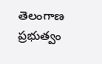తెలంగాణ ప్రభుత్వం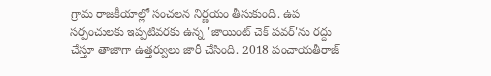గ్రామ రాజకీయాల్లో సంచలన నిర్ణయం తీసుకుంది. ఉప సర్పంచులకు ఇప్పటివరకు ఉన్న 'జాయింట్ చెక్ పవర్'ను రద్దు చేస్తూ తాజాగా ఉత్తర్వులు జారీ చేసింది. 2018 పంచాయతీరాజ్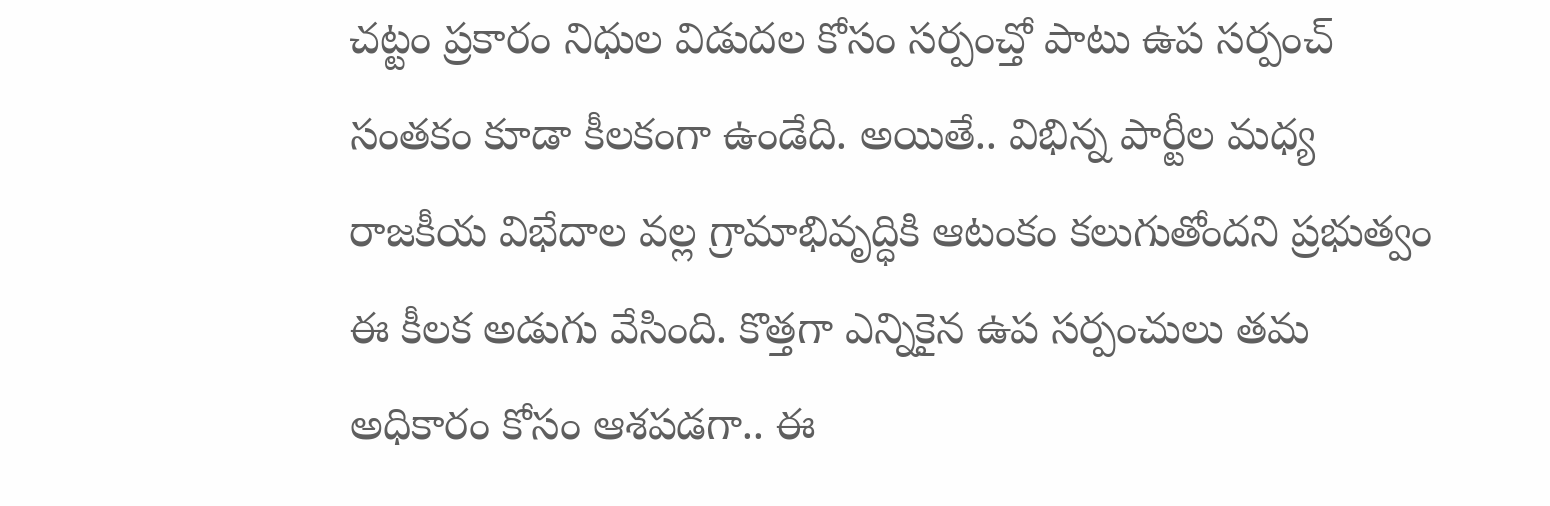చట్టం ప్రకారం నిధుల విడుదల కోసం సర్పంచ్తో పాటు ఉప సర్పంచ్ సంతకం కూడా కీలకంగా ఉండేది. అయితే.. విభిన్న పార్టీల మధ్య రాజకీయ విభేదాల వల్ల గ్రామాభివృద్ధికి ఆటంకం కలుగుతోందని ప్రభుత్వం ఈ కీలక అడుగు వేసింది. కొత్తగా ఎన్నికైన ఉప సర్పంచులు తమ అధికారం కోసం ఆశపడగా.. ఈ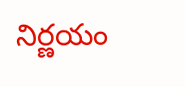నిర్ణయం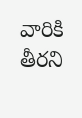వారికి తీరని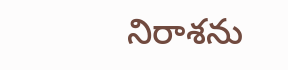నిరాశను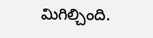మిగిల్చింది.